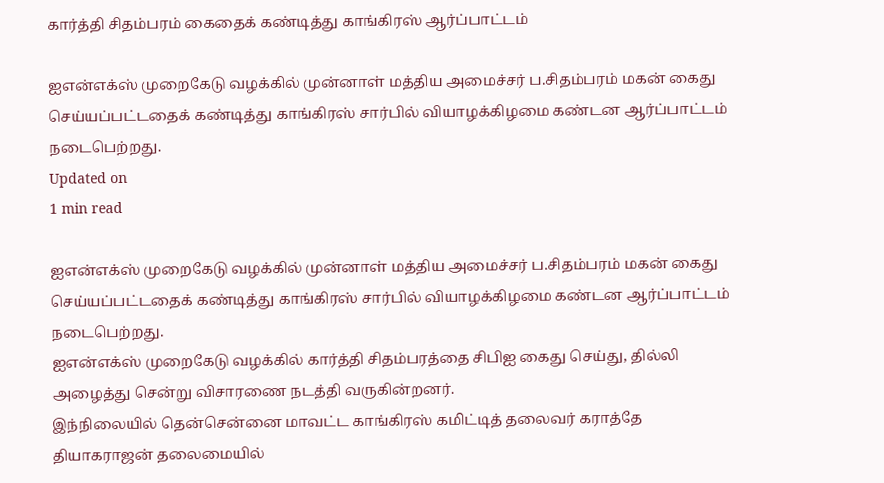கார்த்தி சிதம்பரம் கைதைக் கண்டித்து காங்கிரஸ் ஆர்ப்பாட்டம்

ஐஎன்எக்ஸ் முறைகேடு வழக்கில் முன்னாள் மத்திய அமைச்சர் ப.சிதம்பரம் மகன் கைது செய்யப்பட்டதைக் கண்டித்து காங்கிரஸ் சார்பில் வியாழக்கிழமை கண்டன ஆர்ப்பாட்டம் நடைபெற்றது.
Updated on
1 min read

ஐஎன்எக்ஸ் முறைகேடு வழக்கில் முன்னாள் மத்திய அமைச்சர் ப.சிதம்பரம் மகன் கைது செய்யப்பட்டதைக் கண்டித்து காங்கிரஸ் சார்பில் வியாழக்கிழமை கண்டன ஆர்ப்பாட்டம் நடைபெற்றது.
ஐஎன்எக்ஸ் முறைகேடு வழக்கில் கார்த்தி சிதம்பரத்தை சிபிஐ கைது செய்து, தில்லி அழைத்து சென்று விசாரணை நடத்தி வருகின்றனர்.
இந்நிலையில் தென்சென்னை மாவட்ட காங்கிரஸ் கமிட்டித் தலைவர் கராத்தே தியாகராஜன் தலைமையில்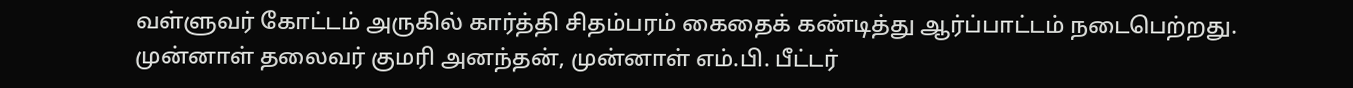வள்ளுவர் கோட்டம் அருகில் கார்த்தி சிதம்பரம் கைதைக் கண்டித்து ஆர்ப்பாட்டம் நடைபெற்றது. முன்னாள் தலைவர் குமரி அனந்தன், முன்னாள் எம்.பி. பீட்டர்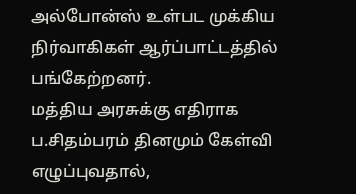அல்போன்ஸ் உள்பட முக்கிய நிர்வாகிகள் ஆர்ப்பாட்டத்தில் பங்கேற்றனர்.
மத்திய அரசுக்கு எதிராக ப.சிதம்பரம் தினமும் கேள்வி எழுப்புவதால்,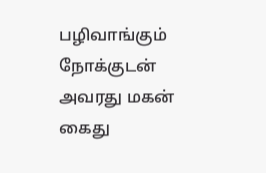பழிவாங்கும் நோக்குடன் அவரது மகன் கைது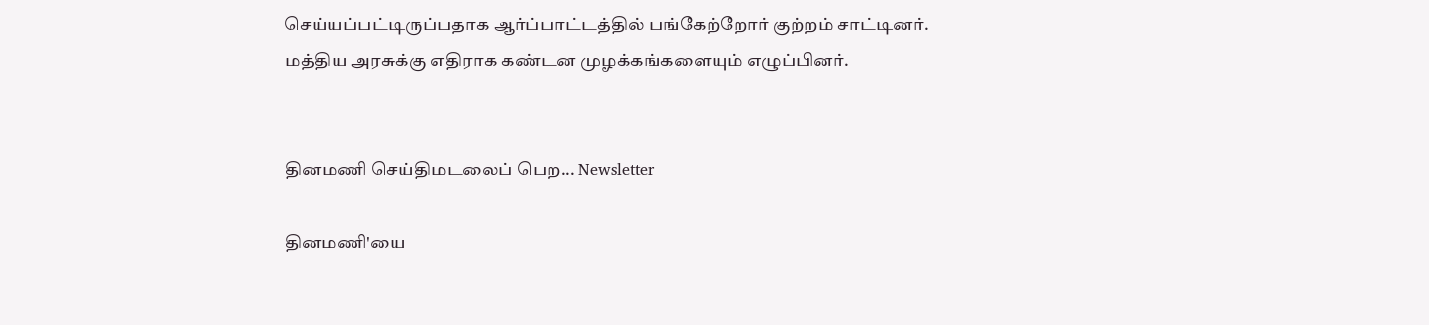செய்யப்பட்டிருப்பதாக ஆர்ப்பாட்டத்தில் பங்கேற்றோர் குற்றம் சாட்டினர். மத்திய அரசுக்கு எதிராக கண்டன முழக்கங்களையும் எழுப்பினர்.


தினமணி செய்திமடலைப் பெற... Newsletter

தினமணி'யை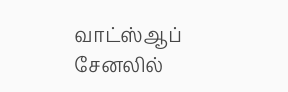வாட்ஸ்ஆப் சேனலில்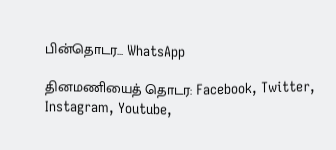பின்தொடர... WhatsApp

தினமணியைத் தொடர: Facebook, Twitter, Instagram, Youtube,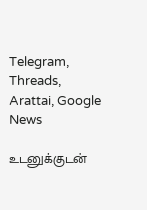Telegram, Threads, Arattai, Google News

உடனுக்குடன்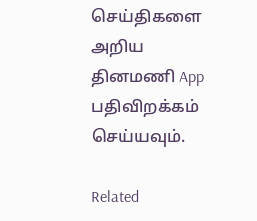செய்திகளை அறிய தினமணி App பதிவிறக்கம் செய்யவும்.

Related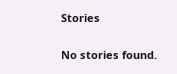Stories

No stories found.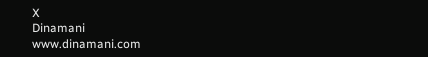X
Dinamani
www.dinamani.com